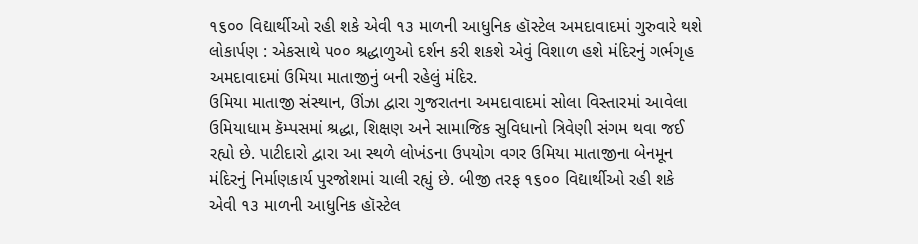૧૬૦૦ વિદ્યાર્થીઓ રહી શકે એવી ૧૩ માળની આધુનિક હૉસ્ટેલ અમદાવાદમાં ગુરુવારે થશે લોકાર્પણ : એકસાથે ૫૦૦ શ્રદ્ધાળુઓ દર્શન કરી શકશે એવું વિશાળ હશે મંદિરનું ગર્ભગૃહ
અમદાવાદમાં ઉમિયા માતાજીનું બની રહેલું મંદિર.
ઉમિયા માતાજી સંસ્થાન, ઊંઝા દ્વારા ગુજરાતના અમદાવાદમાં સોલા વિસ્તારમાં આવેલા ઉમિયાધામ કૅમ્પસમાં શ્રદ્ધા, શિક્ષણ અને સામાજિક સુવિધાનો ત્રિવેણી સંગમ થવા જઈ રહ્યો છે. પાટીદારો દ્વારા આ સ્થળે લોખંડના ઉપયોગ વગર ઉમિયા માતાજીના બેનમૂન મંદિરનું નિર્માણકાર્ય પુરજોશમાં ચાલી રહ્યું છે. બીજી તરફ ૧૬૦૦ વિદ્યાર્થીઓ રહી શકે એવી ૧૩ માળની આધુનિક હૉસ્ટેલ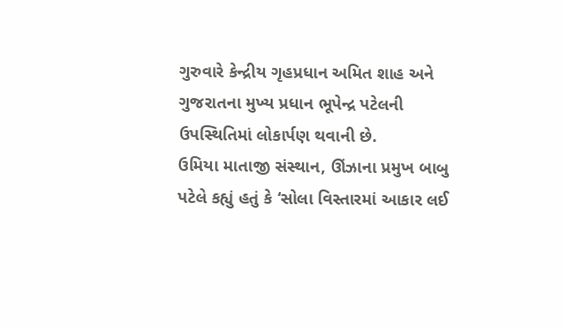ગુરુવારે કેન્દ્રીય ગૃહપ્રધાન અમિત શાહ અને ગુજરાતના મુખ્ય પ્રધાન ભૂપેન્દ્ર પટેલની ઉપસ્થિતિમાં લોકાર્પણ થવાની છે.
ઉમિયા માતાજી સંસ્થાન, ઊંઝાના પ્રમુખ બાબુ પટેલે કહ્યું હતું કે ‘સોલા વિસ્તારમાં આકાર લઈ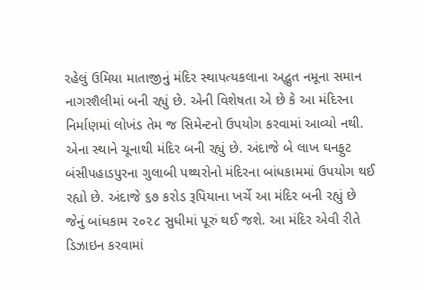રહેલું ઉમિયા માતાજીનું મંદિર સ્થાપત્યકલાના અદ્ભુત નમૂના સમાન નાગરશૈલીમાં બની રહ્યું છે. એની વિશેષતા એ છે કે આ મંદિરના નિર્માણમાં લોખંડ તેમ જ સિમેન્ટનો ઉપયોગ કરવામાં આવ્યો નથી. એના સ્થાને ચૂનાથી મંદિર બની રહ્યું છે. અંદાજે બે લાખ ઘનફુટ બંસીપહાડપુરના ગુલાબી પથ્થરોનો મંદિરના બાંધકામમાં ઉપયોગ થઈ રહ્યો છે. અંદાજે ૬૭ કરોડ રૂપિયાના ખર્ચે આ મંદિર બની રહ્યું છે જેનું બાંધકામ ૨૦૨૮ સુધીમાં પૂરું થઈ જશે. આ મંદિર એવી રીતે ડિઝાઇન કરવામાં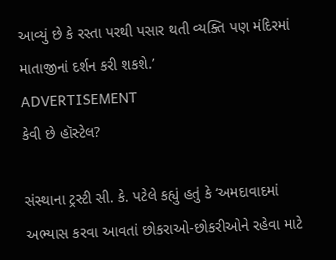આવ્યું છે કે રસ્તા પરથી પસાર થતી વ્યક્તિ પણ મંદિરમાં માતાજીનાં દર્શન કરી શકશે.’
ADVERTISEMENT
કેવી છે હૉસ્ટેલ?

સંસ્થાના ટ્રસ્ટી સી. કે. પટેલે કહ્યું હતું કે ‘અમદાવાદમાં અભ્યાસ કરવા આવતાં છોકરાઓ-છોકરીઓને રહેવા માટે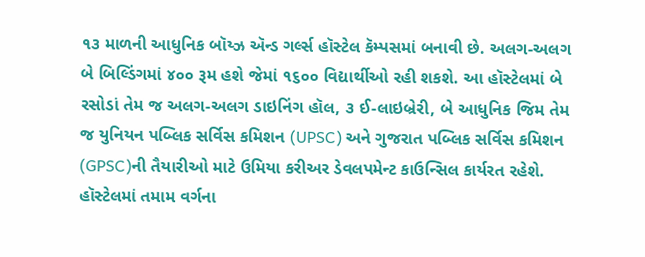૧૩ માળની આધુનિક બૉય્ઝ ઍન્ડ ગર્લ્સ હૉસ્ટેલ કૅમ્પસમાં બનાવી છે. અલગ-અલગ બે બિલ્ડિંગમાં ૪૦૦ રૂમ હશે જેમાં ૧૬૦૦ વિદ્યાર્થીઓ રહી શકશે. આ હૉસ્ટેલમાં બે રસોડાં તેમ જ અલગ-અલગ ડાઇનિંગ હૉલ, ૩ ઈ-લાઇબ્રેરી, બે આધુનિક જિમ તેમ જ યુનિયન પબ્લિક સર્વિસ કમિશન (UPSC) અને ગુજરાત પબ્લિક સર્વિસ કમિશન (GPSC)ની તૈયારીઓ માટે ઉમિયા કરીઅર ડેવલપમેન્ટ કાઉન્સિલ કાર્યરત રહેશે. હૉસ્ટેલમાં તમામ વર્ગના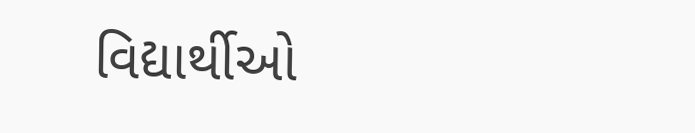વિદ્યાર્થીઓ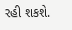રહી શકશે.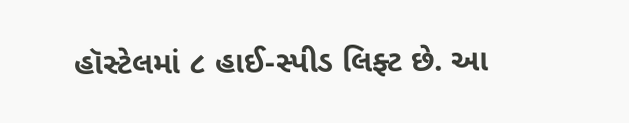હૉસ્ટેલમાં ૮ હાઈ-સ્પીડ લિફ્ટ છે. આ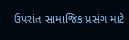ઉપરાંત સામાજિક પ્રસંગ માટે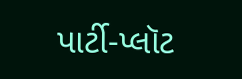પાર્ટી-પ્લૉટ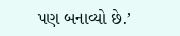પણ બનાવ્યો છે.’